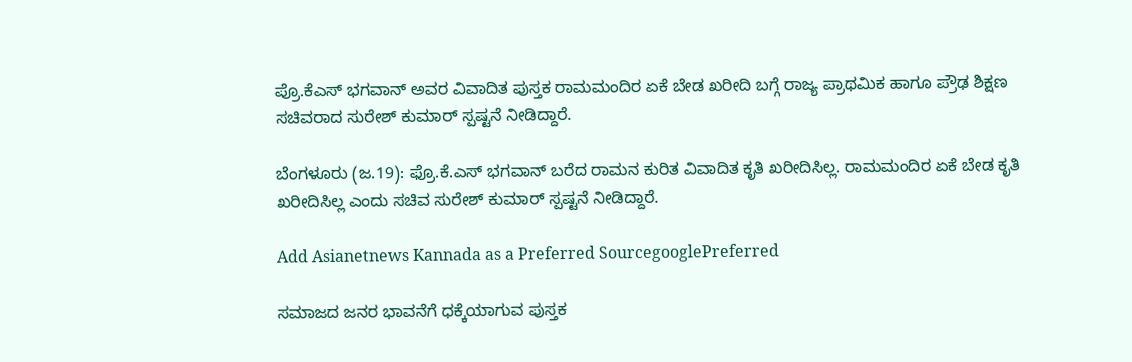ಪ್ರೊ.ಕೆಎಸ್ ಭಗವಾನ್ ಅವರ ವಿವಾದಿತ ಪುಸ್ತಕ ರಾಮಮಂದಿರ ಏಕೆ ಬೇಡ ಖರೀದಿ ಬಗ್ಗೆ ರಾಜ್ಯ ಪ್ರಾಥಮಿಕ ಹಾಗೂ ಪ್ರೌಢ ಶಿಕ್ಷಣ ಸಚಿವರಾದ ಸುರೇಶ್ ಕುಮಾರ್ ಸ್ಪಷ್ಟನೆ ನೀಡಿದ್ದಾರೆ.

ಬೆಂಗಳೂರು (ಜ.19): ಫ್ರೊ.ಕೆ.ಎಸ್ ಭಗವಾನ್ ಬರೆದ ರಾಮನ ಕುರಿತ ವಿವಾದಿತ ಕೃತಿ ಖರೀದಿಸಿಲ್ಲ. ರಾಮಮಂದಿರ ಏಕೆ ಬೇಡ ಕೃತಿ ಖರೀದಿಸಿಲ್ಲ ಎಂದು ಸಚಿವ ಸುರೇಶ್ ಕುಮಾರ್ ಸ್ಪಷ್ಟನೆ ನೀಡಿದ್ದಾರೆ.

Add Asianetnews Kannada as a Preferred SourcegooglePreferred

ಸಮಾಜದ ಜನರ ಭಾವನೆಗೆ ಧಕ್ಕೆಯಾಗುವ ಪುಸ್ತಕ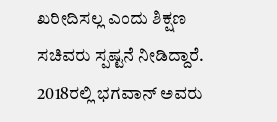ಖರೀದಿಸಲ್ಲ ಎಂದು ಶಿಕ್ಷಣ ಸಚಿವರು ಸ್ಪಷ್ಟನೆ ನೀಡಿದ್ದಾರೆ. 2018ರಲ್ಲಿ ಭಗವಾನ್ ಅವರು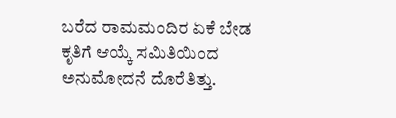ಬರೆದ ರಾಮಮಂದಿರ ಏಕೆ ಬೇಡ ಕೃತಿಗೆ ಆಯ್ಕೆ ಸಮಿತಿಯಿಂದ ಅನುಮೋದನೆ ದೊರೆತಿತ್ತು.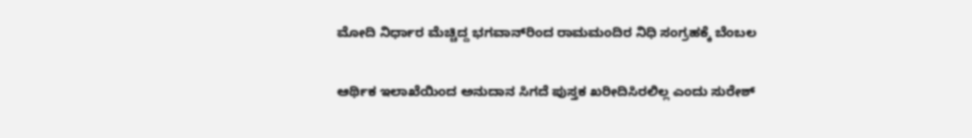ಮೋದಿ ನಿರ್ಧಾರ ಮೆಚ್ಚಿದ್ದ ಭಗವಾನ್‌ರಿಂದ ರಾಮಮಂದಿರ ನಿಧಿ ಸಂಗ್ರಹಕ್ಕೆ ಬೆಂಬಲ

ಆರ್ಥಿಕ ಇಲಾಖೆಯಿಂದ ಅನುದಾನ ಸಿಗದೆ ಪುಸ್ತಕ ಖರೀದಿಸಿರಲಿಲ್ಲ ಎಂದು ಸುರೇಶ್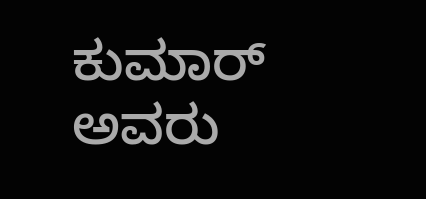ಕುಮಾರ್ ಅವರು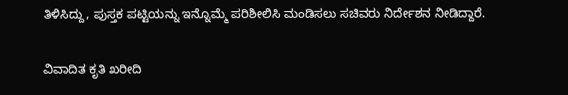ತಿಳಿಸಿದ್ದು, ಪುಸ್ತಕ ಪಟ್ಟಿಯನ್ನು ಇನ್ನೊಮ್ಮೆ ಪರಿಶೀಲಿಸಿ ಮಂಡಿಸಲು ಸಚಿವರು ನಿರ್ದೇಶನ ನೀಡಿದ್ದಾರೆ.

ವಿವಾದಿತ ಕೃತಿ ಖರೀದಿ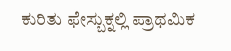ಕುರಿತು ಫೇಸ್ಬುಕ್ನಲ್ಲಿ ಪ್ರಾಥಮಿಕ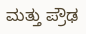ಮತ್ತು ಪ್ರೌಢ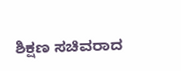ಶಿಕ್ಷಣ ಸಚಿವರಾದ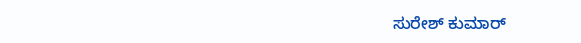ಸುರೇಶ್ ಕುಮಾರ್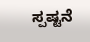ಸ್ಪಷ್ಟನೆ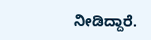ನೀಡಿದ್ದಾರೆ.